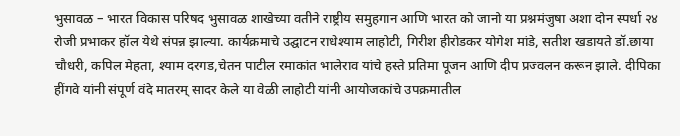भुसावळ – भारत विकास परिषद भुसावळ शाखेच्या वतीने राष्ट्रीय समुहगान आणि भारत को जानो या प्रश्नमंजुषा अशा दोन स्पर्धा २४ रोजी प्रभाकर हॉल येथे संपन्न झाल्या. कार्यक्रमाचे उद्घाटन राधेश्याम लाहोटी, गिरीश हीरोडकर योगेश मांडे, सतीश खडायते डॉ.छाया चौधरी, कपिल मेहता, श्याम दरगड,चेतन पाटील रमाकांत भालेराव यांचे हस्ते प्रतिमा पूजन आणि दीप प्रज्वलन करून झाले. दीपिका हींगवे यांनी संपूर्ण वंदे मातरम् सादर केले या वेळी लाहोटी यांनी आयोजकांचे उपक्रमातील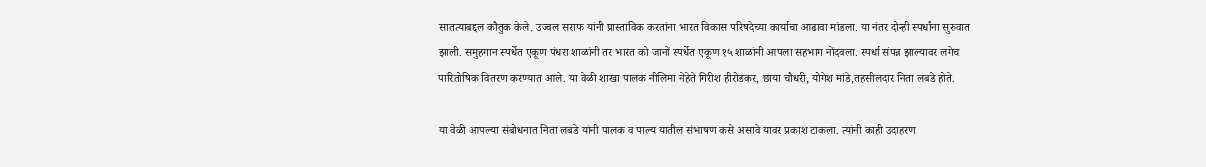सातत्याबद्दल कौतुक केले. उज्वल सराफ यांनी प्रास्ताविक करतांना भारत विकास परिषदेच्या कार्याचा आढावा मांडला. या नंतर दोन्ही स्पर्धांना सुरुवात झाली. समुहगान स्पर्धेत एकूण पंधरा शाळांनी तर भारत को जानों स्पर्धेत एकूण १५ शाळांनी आपला सहभाग नोंदवला. स्पर्धा संपन्न झाल्यावर लगेच पारितोषिक वितरण करण्यात आले. या वेळी शाखा पालक नीलिमा नेहेते गिरीश हीरोडकर, छाया चौधरी, योगेश मांडे,तहसीलदार निता लबडे होते.

या वेळी आपल्या संबोधनात निता लबडे यांनी पालक व पाल्य यातील संभाषण कसे असावे यावर प्रकाश टाकला. त्यांनी काही उदाहरण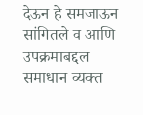देऊन हे समजाऊन सांगितले व आणि उपक्रमाबद्दल समाधान व्यक्त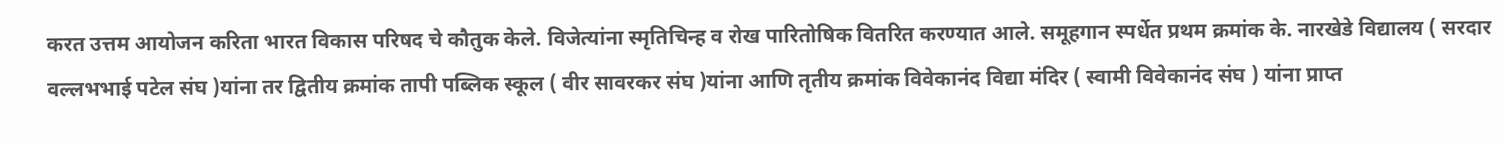करत उत्तम आयोजन करिता भारत विकास परिषद चे कौतुक केले. विजेत्यांना स्मृतिचिन्ह व रोख पारितोषिक वितरित करण्यात आले. समूहगान स्पर्धेत प्रथम क्रमांक के. नारखेडे विद्यालय ( सरदार वल्लभभाई पटेल संघ )यांना तर द्वितीय क्रमांक तापी पब्लिक स्कूल ( वीर सावरकर संघ )यांना आणि तृतीय क्रमांक विवेकानंद विद्या मंदिर ( स्वामी विवेकानंद संघ ) यांना प्राप्त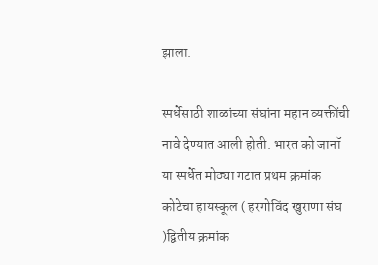झाला.

स्पर्धेसाठी शाळांच्या संघांना महान व्यक्तींची नावे देण्यात आली होती. भारत को जानॉ या स्पर्धेत मोठ्या गटात प्रथम क्रमांक कोटेचा हायस्कूल ( हरगोविंद खुराणा संघ )द्वितीय क्रमांक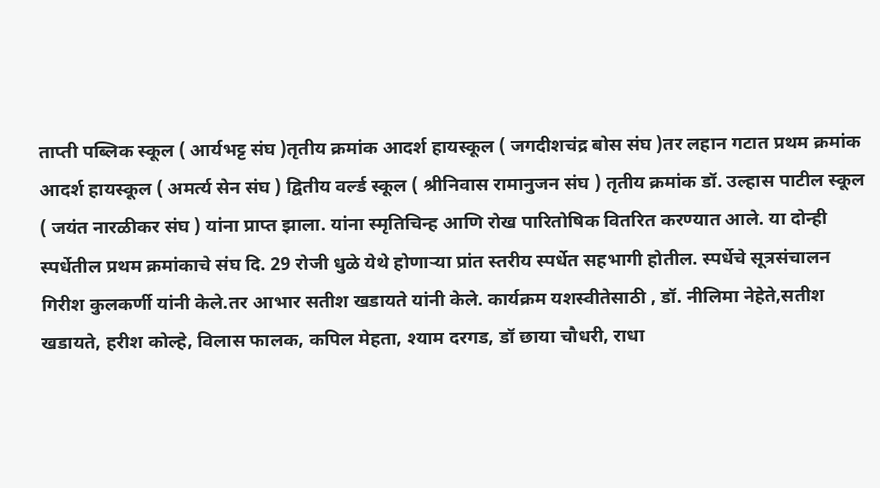ताप्ती पब्लिक स्कूल ( आर्यभट्ट संघ )तृतीय क्रमांक आदर्श हायस्कूल ( जगदीशचंद्र बोस संघ )तर लहान गटात प्रथम क्रमांक आदर्श हायस्कूल ( अमर्त्य सेन संघ ) द्वितीय वर्ल्ड स्कूल ( श्रीनिवास रामानुजन संघ ) तृतीय क्रमांक डॉ. उल्हास पाटील स्कूल ( जयंत नारळीकर संघ ) यांना प्राप्त झाला. यांना स्मृतिचिन्ह आणि रोख पारितोषिक वितरित करण्यात आले. या दोन्ही स्पर्धेतील प्रथम क्रमांकाचे संघ दि. 29 रोजी धुळे येथे होणाऱ्या प्रांत स्तरीय स्पर्धेत सहभागी होतील. स्पर्धेचे सूत्रसंचालन गिरीश कुलकर्णी यांनी केले.तर आभार सतीश खडायते यांनी केले. कार्यक्रम यशस्वीतेसाठी , डॉ. नीलिमा नेहेते,सतीश खडायते, हरीश कोल्हे, विलास फालक, कपिल मेहता, श्याम दरगड, डॉ छाया चौधरी, राधा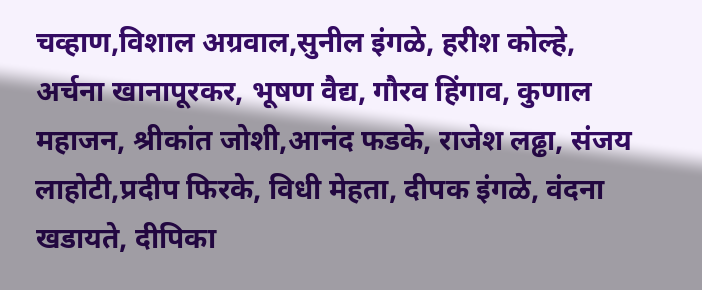चव्हाण,विशाल अग्रवाल,सुनील इंगळे, हरीश कोल्हे, अर्चना खानापूरकर, भूषण वैद्य, गौरव हिंगाव, कुणाल महाजन, श्रीकांत जोशी,आनंद फडके, राजेश लढ्ढा, संजय लाहोटी,प्रदीप फिरके, विधी मेहता, दीपक इंगळे, वंदना खडायते, दीपिका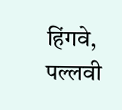हिंगवे, पल्लवी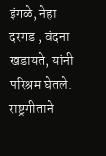इंगळे, नेहा दरगड , वंदना खडायते, यांनी परिश्रम घेतले. राष्ट्रगीताने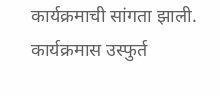कार्यक्रमाची सांगता झाली. कार्यक्रमास उस्फुर्त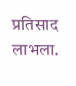प्रतिसाद लाभला.